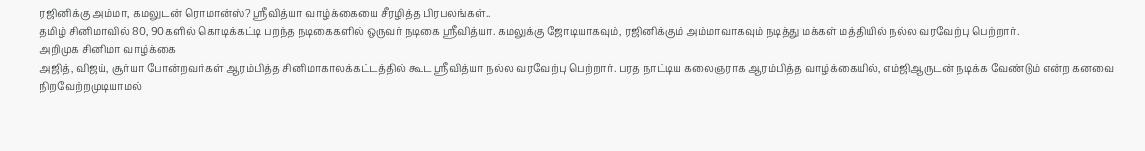ரஜினிக்கு அம்மா, கமலுடன் ரொமான்ஸ்? ஸ்ரீவித்யா வாழ்க்கையை சீரழித்த பிரபலங்கள்..
தமிழ் சினிமாவில் 80, 90களில் கொடிக்கட்டி பறந்த நடிகைகளில் ஒருவர் நடிகை ஸ்ரீவித்யா. கமலுக்கு ஜோடியாகவும், ரஜினிக்கும் அம்மாவாகவும் நடித்து மக்கள் மத்தியில் நல்ல வரவேற்பு பெற்றார்.
அறிமுக சினிமா வாழ்க்கை
அஜித், விஜய், சூர்யா போன்றவர்கள் ஆரம்பித்த சினிமாகாலக்கட்டத்தில் கூட ஸ்ரீவித்யா நல்ல வரவேற்பு பெற்றார். பரத நாட்டிய கலைஞராக ஆரம்பித்த வாழ்க்கையில், எம்ஜிஆருடன் நடிக்க வேண்டும் என்ற கனவை நிறவேற்றமுடியாமல்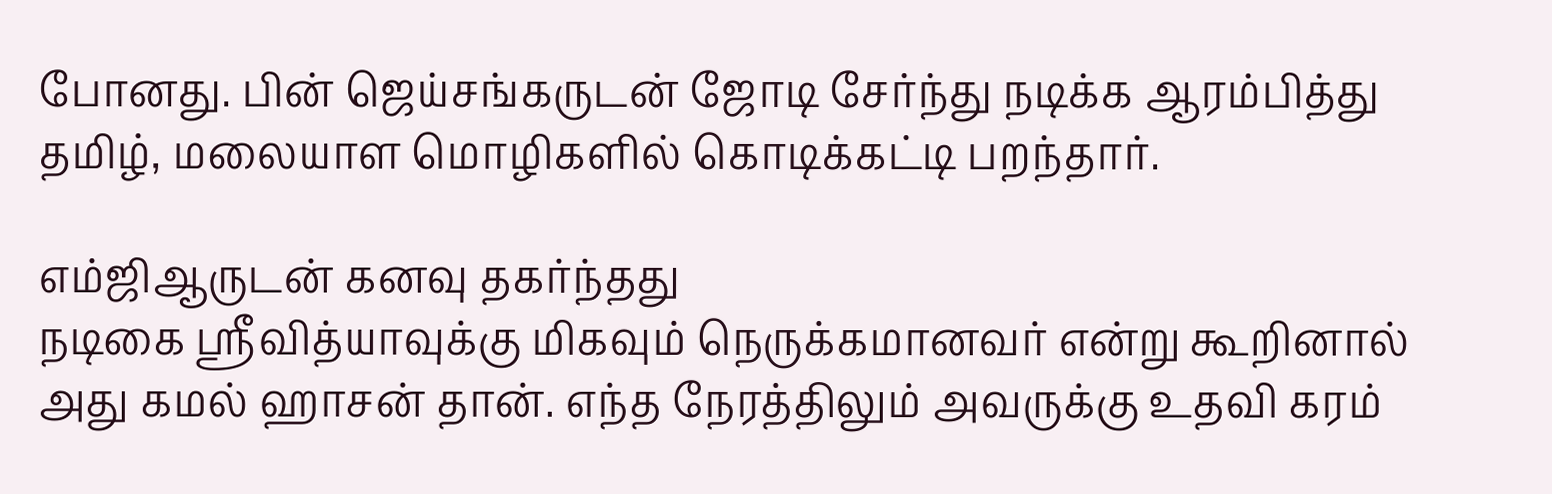போனது. பின் ஜெய்சங்கருடன் ஜோடி சேர்ந்து நடிக்க ஆரம்பித்து தமிழ், மலையாள மொழிகளில் கொடிக்கட்டி பறந்தார்.

எம்ஜிஆருடன் கனவு தகர்ந்தது
நடிகை ஸ்ரீவித்யாவுக்கு மிகவும் நெருக்கமானவர் என்று கூறினால் அது கமல் ஹாசன் தான். எந்த நேரத்திலும் அவருக்கு உதவி கரம்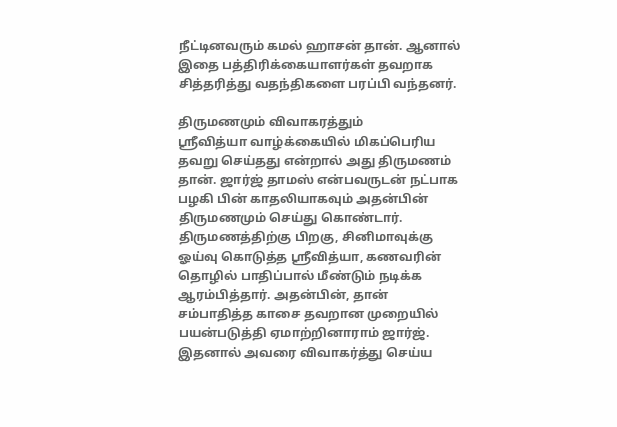நீட்டினவரும் கமல் ஹாசன் தான். ஆனால் இதை பத்திரிக்கையாளர்கள் தவறாக சித்தரித்து வதந்திகளை பரப்பி வந்தனர்.

திருமணமும் விவாகரத்தும்
ஸ்ரீவித்யா வாழ்க்கையில் மிகப்பெரிய தவறு செய்தது என்றால் அது திருமணம் தான். ஜார்ஜ் தாமஸ் என்பவருடன் நட்பாக பழகி பின் காதலியாகவும் அதன்பின் திருமணமும் செய்து கொண்டார்.
திருமணத்திற்கு பிறகு, சினிமாவுக்கு ஓய்வு கொடுத்த ஸ்ரீவித்யா, கணவரின் தொழில் பாதிப்பால் மீண்டும் நடிக்க ஆரம்பித்தார். அதன்பின், தான் சம்பாதித்த காசை தவறான முறையில் பயன்படுத்தி ஏமாற்றினாராம் ஜார்ஜ். இதனால் அவரை விவாகர்த்து செய்ய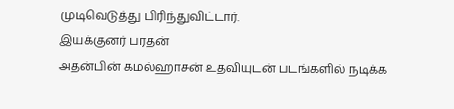முடிவெடுத்து பிரிந்துவிட்டார்.
இயக்குனர் பரதன்
அதன்பின் கமல்ஹாசன் உதவியுடன் படங்களில் நடிக்க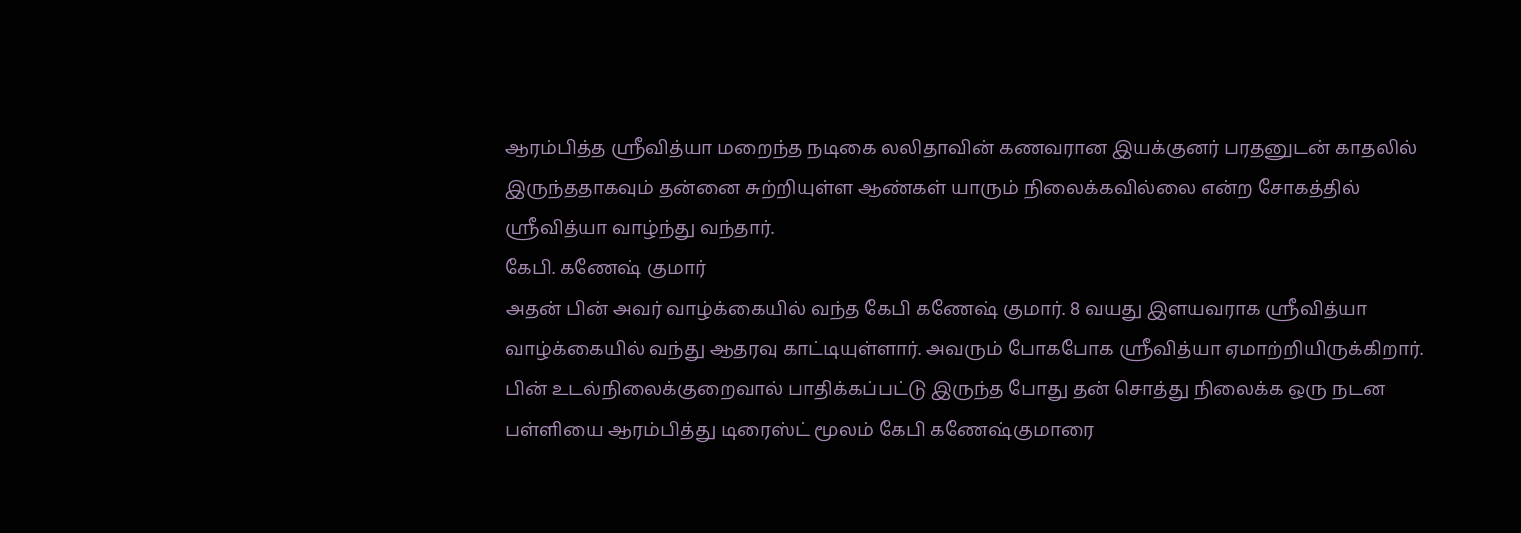ஆரம்பித்த ஸ்ரீவித்யா மறைந்த நடிகை லலிதாவின் கணவரான இயக்குனர் பரதனுடன் காதலில் இருந்ததாகவும் தன்னை சுற்றியுள்ள ஆண்கள் யாரும் நிலைக்கவில்லை என்ற சோகத்தில் ஸ்ரீவித்யா வாழ்ந்து வந்தார்.
கேபி. கணேஷ் குமார்
அதன் பின் அவர் வாழ்க்கையில் வந்த கேபி கணேஷ் குமார். 8 வயது இளயவராக ஸ்ரீவித்யா வாழ்க்கையில் வந்து ஆதரவு காட்டியுள்ளார். அவரும் போகபோக ஸ்ரீவித்யா ஏமாற்றியிருக்கிறார்.
பின் உடல்நிலைக்குறைவால் பாதிக்கப்பட்டு இருந்த போது தன் சொத்து நிலைக்க ஒரு நடன பள்ளியை ஆரம்பித்து டிரைஸ்ட் மூலம் கேபி கணேஷ்குமாரை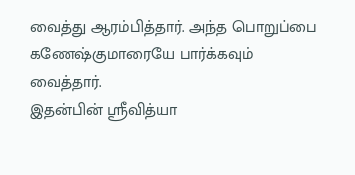வைத்து ஆரம்பித்தார். அந்த பொறுப்பை கணேஷ்குமாரையே பார்க்கவும் வைத்தார்.
இதன்பின் ஸ்ரீவித்யா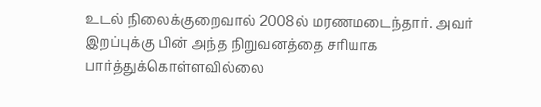உடல் நிலைக்குறைவால் 2008ல் மரணமடைந்தார். அவர் இறப்புக்கு பின் அந்த நிறுவனத்தை சரியாக பார்த்துக்கொள்ளவில்லை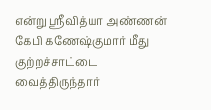என்று ஸ்ரீவித்யா அண்ணன் கேபி கணேஷ்குமார் மீது குற்றச்சாட்டை வைத்திருந்தார்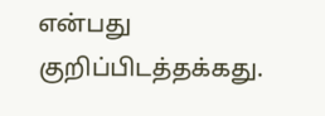என்பது குறிப்பிடத்தக்கது.